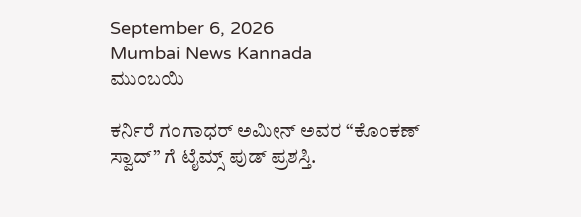September 6, 2026
Mumbai News Kannada
ಮುಂಬಯಿ

ಕರ್ನಿರೆ ಗಂಗಾಧರ್ ಅಮೀನ್ ಅವರ “ಕೊಂಕಣ್ ಸ್ವಾದ್” ಗೆ ಟೈಮ್ಸ್ ಪುಡ್ ಪ್ರಶಸ್ತಿ.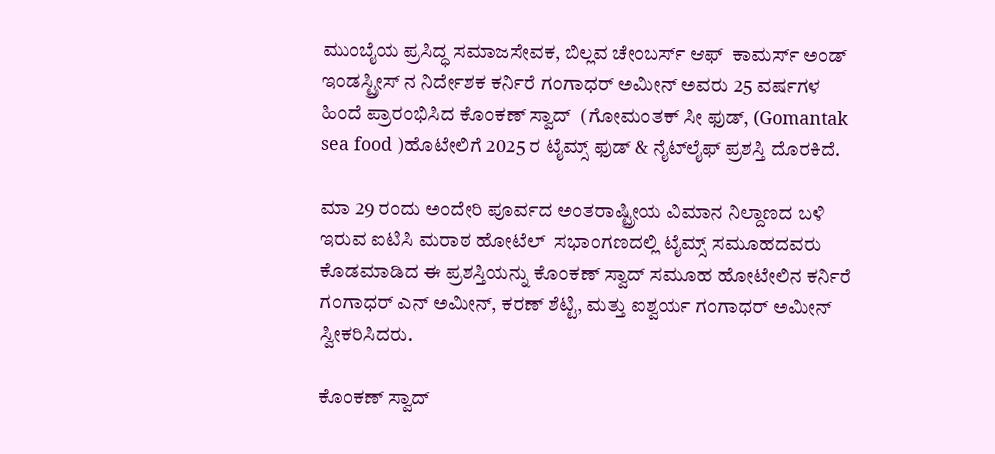ಮುಂಬೈಯ ಪ್ರಸಿದ್ಧ ಸಮಾಜಸೇವಕ, ಬಿಲ್ಲವ ಚೇಂಬರ್ಸ್ ಆಫ್  ಕಾಮರ್ಸ್ ಅಂಡ್ ಇಂಡಸ್ಟ್ರೀಸ್ ನ ನಿರ್ದೇಶಕ ಕರ್ನಿರೆ ಗಂಗಾಧರ್ ಅಮೀನ್ ಅವರು 25 ವರ್ಷಗಳ ಹಿಂದೆ ಪ್ರಾರಂಭಿಸಿದ ಕೊಂಕಣ್ ಸ್ವಾದ್  (ಗೋಮಂತಕ್ ಸೀ ಫುಡ್, (Gomantak sea food )ಹೊಟೇಲಿಗೆ 2025 ರ ಟೈಮ್ಸ್ ಫುಡ್ & ನೈಟ್‌ಲೈಫ್ ಪ್ರಶಸ್ತಿ ದೊರಕಿದೆ.

ಮಾ 29 ರಂದು ಅಂದೇರಿ ಪೂರ್ವದ ಅಂತರಾಷ್ಟ್ರೀಯ ವಿಮಾನ ನಿಲ್ದಾಣದ ಬಳಿ ಇರುವ ಐಟಿಸಿ ಮರಾಠ ಹೋಟೆಲ್  ಸಭಾಂಗಣದಲ್ಲಿ ಟೈಮ್ಸ್ ಸಮೂಹದವರು ಕೊಡಮಾಡಿದ ಈ ಪ್ರಶಸ್ತಿಯನ್ನು ಕೊಂಕಣ್ ಸ್ವಾದ್ ಸಮೂಹ ಹೋಟೇಲಿನ ಕರ್ನಿರೆ  ಗಂಗಾಧರ್ ಎನ್ ಅಮೀನ್, ಕರಣ್ ಶೆಟ್ಟಿ, ಮತ್ತು ಐಶ್ವರ್ಯ ಗಂಗಾಧರ್ ಅಮೀನ್ ಸ್ವೀಕರಿಸಿದರು.

ಕೊಂಕಣ್ ಸ್ವಾದ್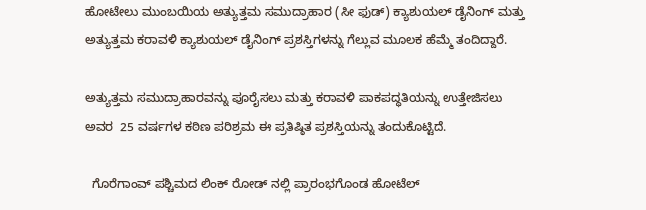ಹೋಟೇಲು ಮುಂಬಯಿಯ ಅತ್ಯುತ್ತಮ ಸಮುದ್ರಾಹಾರ (ಸೀ ಫುಡ್) ಕ್ಯಾಶುಯಲ್ ಡೈನಿಂಗ್ ಮತ್ತು  ಅತ್ಯುತ್ತಮ ಕರಾವಳಿ ಕ್ಯಾಶುಯಲ್ ಡೈನಿಂಗ್ ಪ್ರಶಸ್ತಿಗಳನ್ನು ಗೆಲ್ಲುವ ಮೂಲಕ ಹೆಮ್ಮೆ ತಂದಿದ್ದಾರೆ.

ಅತ್ಯುತ್ತಮ ಸಮುದ್ರಾಹಾರವನ್ನು ಪೂರೈಸಲು ಮತ್ತು ಕರಾವಳಿ ಪಾಕಪದ್ಧತಿಯನ್ನು ಉತ್ತೇಜಿಸಲು ಅವರ  25 ವರ್ಷಗಳ ಕಠಿಣ ಪರಿಶ್ರಮ ಈ ಪ್ರತಿಷ್ಠಿತ ಪ್ರಶಸ್ತಿಯನ್ನು ತಂದುಕೊಟ್ಟಿದೆ.

  ಗೊರೆಗಾಂವ್ ಪಶ್ಚಿಮದ ಲಿಂಕ್ ರೋಡ್ ನಲ್ಲಿ ಪ್ರಾರಂಭಗೊಂಡ ಹೋಟೆಲ್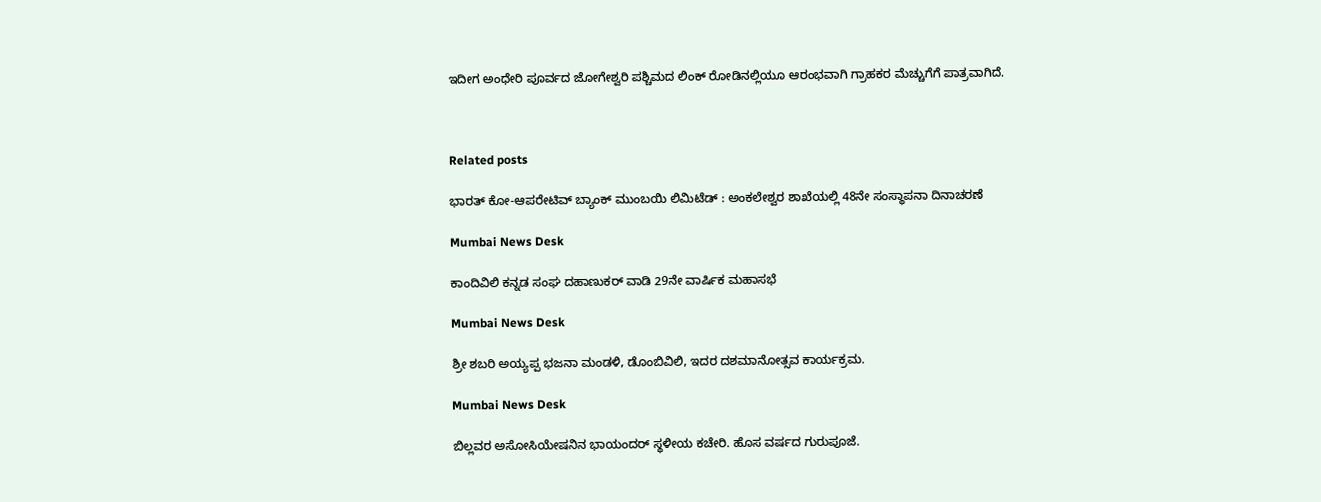ಇದೀಗ ಅಂಧೇರಿ ಪೂರ್ವದ ಜೋಗೇಶ್ವರಿ ಪಶ್ಚಿಮದ ಲಿಂಕ್ ರೋಡಿನಲ್ಲಿಯೂ ಆರಂಭವಾಗಿ ಗ್ರಾಹಕರ ಮೆಚ್ಚುಗೆಗೆ ಪಾತ್ರವಾಗಿದೆ.



Related posts

ಭಾರತ್ ಕೋ-ಆಪರೇಟಿವ್ ಬ್ಯಾಂಕ್ ಮುಂಬಯಿ ಲಿಮಿಟೆಡ್‌ : ಅಂಕಲೇಶ್ವರ ಶಾಖೆಯಲ್ಲಿ 48ನೇ ಸಂಸ್ಥಾಪನಾ ದಿನಾಚರಣೆ

Mumbai News Desk

ಕಾಂದಿವಿಲಿ ಕನ್ನಡ ಸಂಘ ದಹಾಣುಕರ್ ವಾಡಿ 29ನೇ ವಾರ್ಷಿಕ ಮಹಾಸಭೆ

Mumbai News Desk

ಶ್ರೀ ಶಬರಿ ಅಯ್ಯಪ್ಪ ಭಜನಾ ಮಂಡಳಿ, ಡೊಂಬಿವಿಲಿ, ಇದರ ದಶಮಾನೋತ್ಸವ ಕಾರ್ಯಕ್ರಮ.

Mumbai News Desk

ಬಿಲ್ಲವರ ಅಸೋಸಿಯೇಷನಿನ ಭಾಯಂದರ್ ಸ್ಥಳೀಯ ಕಚೇರಿ. ಹೊಸ ವರ್ಷದ ಗುರುಪೂಜೆ.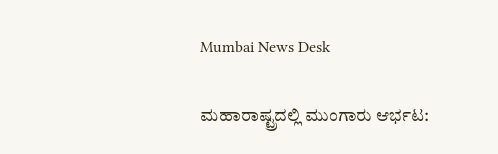Mumbai News Desk

ಮಹಾರಾಷ್ಟ್ರದಲ್ಲಿ ಮುಂಗಾರು ಆರ್ಭಟ: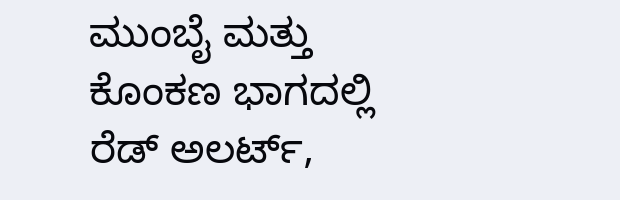ಮುಂಬೈ ಮತ್ತು ಕೊಂಕಣ ಭಾಗದಲ್ಲಿ ರೆಡ್ ಅಲರ್ಟ್,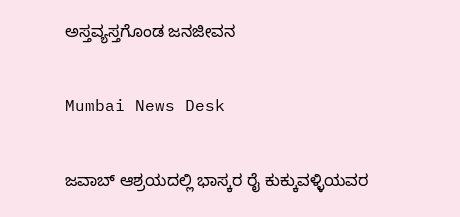ಅಸ್ತವ್ಯಸ್ತಗೊಂಡ ಜನಜೀವನ

Mumbai News Desk

ಜವಾಬ್ ಆಶ್ರಯದಲ್ಲಿ ಭಾಸ್ಕರ ರೈ ಕುಕ್ಕುವಳ್ಳಿಯವರ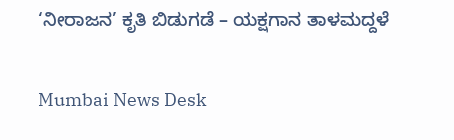‘ನೀರಾಜನ’ ಕೃತಿ ಬಿಡುಗಡೆ – ಯಕ್ಷಗಾನ ತಾಳಮದ್ದಳೆ

Mumbai News Desk